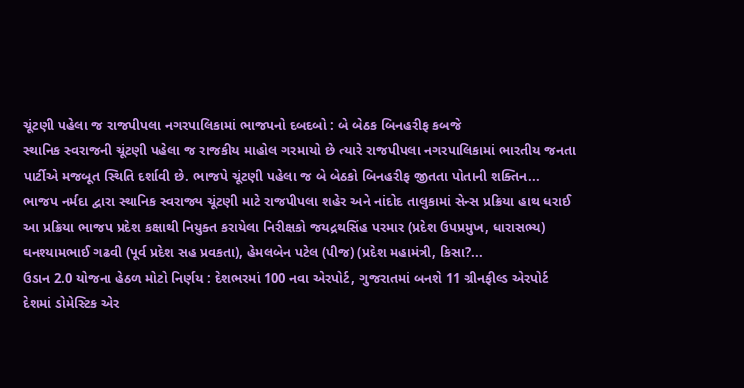ચૂંટણી પહેલા જ રાજપીપલા નગરપાલિકામાં ભાજપનો દબદબો : બે બેઠક બિનહરીફ કબજે
સ્થાનિક સ્વરાજની ચૂંટણી પહેલા જ રાજકીય માહોલ ગરમાયો છે ત્યારે રાજપીપલા નગરપાલિકામાં ભારતીય જનતા પાર્ટીએ મજબૂત સ્થિતિ દર્શાવી છે. ભાજપે ચૂંટણી પહેલા જ બે બેઠકો બિનહરીફ જીતતા પોતાની શક્તિન...
ભાજપ નર્મદા દ્વારા સ્થાનિક સ્વરાજ્ય ચૂંટણી માટે રાજપીપલા શહેર અને નાંદોદ તાલુકામાં સેન્સ પ્રક્રિયા હાથ ધરાઈ
આ પ્રક્રિયા ભાજપ પ્રદેશ કક્ષાથી નિયુક્ત કરાયેલા નિરીક્ષકો જયદ્રથસિંહ પરમાર (પ્રદેશ ઉપપ્રમુખ, ધારાસભ્ય) ઘનશ્યામભાઈ ગઢવી (પૂર્વ પ્રદેશ સહ પ્રવકતા), હેમલબેન પટેલ (પીજ) (પ્રદેશ મહામંત્રી, કિસા?...
ઉડાન 2.0 યોજના હેઠળ મોટો નિર્ણય : દેશભરમાં 100 નવા એરપોર્ટ, ગુજરાતમાં બનશે 11 ગ્રીનફીલ્ડ એરપોર્ટ
દેશમાં ડોમેસ્ટિક એર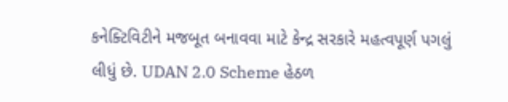કનેક્ટિવિટીને મજબૂત બનાવવા માટે કેન્દ્ર સરકારે મહત્વપૂર્ણ પગલું લીધું છે. UDAN 2.0 Scheme હેઠળ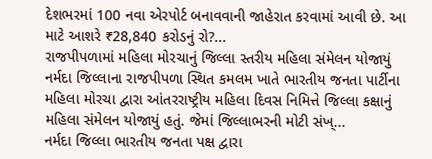દેશભરમાં 100 નવા એરપોર્ટ બનાવવાની જાહેરાત કરવામાં આવી છે. આ માટે આશરે ₹28,840 કરોડનું રો?...
રાજપીપળામાં મહિલા મોરચાનું જિલ્લા સ્તરીય મહિલા સંમેલન યોજાયું
નર્મદા જિલ્લાના રાજપીપળા સ્થિત કમલમ ખાતે ભારતીય જનતા પાર્ટીના મહિલા મોરચા દ્વારા આંતરરાષ્ટ્રીય મહિલા દિવસ નિમિત્તે જિલ્લા કક્ષાનું મહિલા સંમેલન યોજાયું હતું. જેમાં જિલ્લાભરની મોટી સંખ્...
નર્મદા જિલ્લા ભારતીય જનતા પક્ષ દ્વારા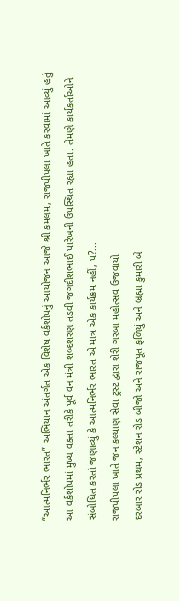“આત્મનિર્ભર ભારત” અભિયાન અંતર્ગત એક વિશેષ વર્કશોપનું આયોજન આજે શ્રી કમલમ, રાજપીપલા ખાતે કરવામાં આવ્યું હતું
આ વર્કશોપમાં મુખ્ય વક્તા તરીકે પૂર્વ વન મંત્રી શબ્દશરણ તડવી જગદીશભાઈ પારેખની ઉપસ્થિત રહ્યા હતા. તેમણે કાર્યકર્તાઓને સંબોધિત કરતાં જણાવ્યું કે આત્મનિર્ભર ભારત એ માત્ર એક કાર્યક્રમ નહીં, પ?...
રાજપીપલા ખાતે જન કલ્યાણ સેવા ટ્રસ્ટ દ્વારા શેરી ગરબા મહોત્સવ ઉજવાયો
દરબાર રોડ પ્રથમ, સ્ટેશન રોડ બીજો અને રાજપૂત ફળિયું અને બ્રહ્મા કુમારી બે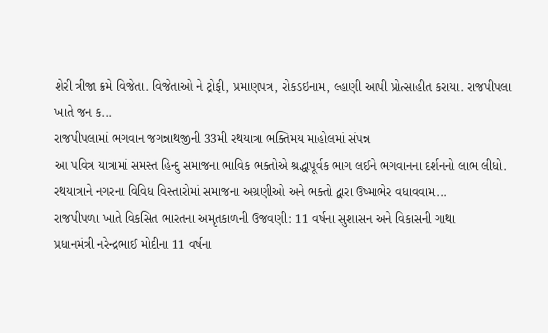શેરી ત્રીજા ક્રમે વિજેતા. વિજેતાઓ ને ટ્રોફી, પ્રમાણપત્ર, રોકડઇનામ, લ્હાણી આપી પ્રોત્સાહીત કરાયા. રાજપીપલા ખાતે જન ક...
રાજપીપલામાં ભગવાન જગન્નાથજીની 33મી રથયાત્રા ભક્તિમય માહોલમાં સંપન્ન
આ પવિત્ર યાત્રામાં સમસ્ત હિન્દુ સમાજના ભાવિક ભક્તોએ શ્રદ્ધાપૂર્વક ભાગ લઈને ભગવાનના દર્શનનો લાભ લીધો. રથયાત્રાને નગરના વિવિધ વિસ્તારોમાં સમાજના અગ્રણીઓ અને ભક્તો દ્વારા ઉષ્માભેર વધાવવામ...
રાજપીપળા ખાતે વિકસિત ભારતના અમૃતકાળની ઉજવણી: 11 વર્ષના સુશાસન અને વિકાસની ગાથા
પ્રધાનમંત્રી નરેન્દ્રભાઈ મોદીના 11 વર્ષના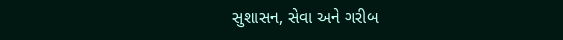સુશાસન, સેવા અને ગરીબ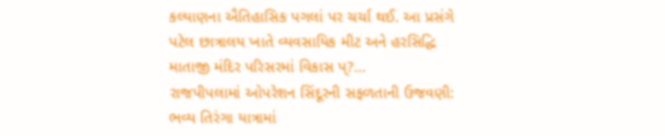કલ્યાણના ઐતિહાસિક પગલાં પર ચર્ચા થઈ. આ પ્રસંગે પટેલ છાત્રાલય ખાતે વ્યવસાયિક મીટ અને હરસિદ્ધિ માતાજી મંદિર પરિસરમાં વિકાસ પ્?...
રાજપીપલામાં ઓપરેશન સિંદૂરની સફળતાની ઉજવણી: ભવ્ય તિરંગા યાત્રામાં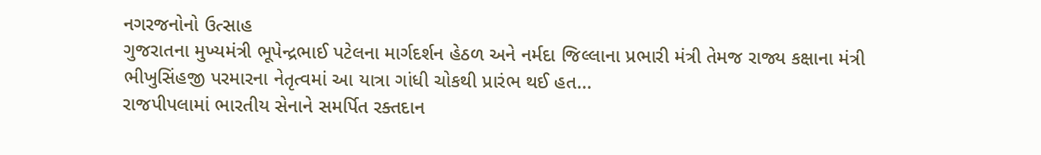નગરજનોનો ઉત્સાહ
ગુજરાતના મુખ્યમંત્રી ભૂપેન્દ્રભાઈ પટેલના માર્ગદર્શન હેઠળ અને નર્મદા જિલ્લાના પ્રભારી મંત્રી તેમજ રાજ્ય કક્ષાના મંત્રી ભીખુસિંહજી પરમારના નેતૃત્વમાં આ યાત્રા ગાંધી ચોકથી પ્રારંભ થઈ હત...
રાજપીપલામાં ભારતીય સેનાને સમર્પિત રક્તદાન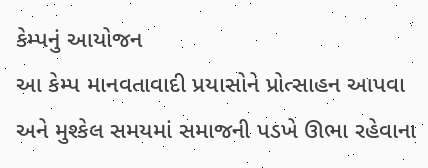કેમ્પનું આયોજન
આ કેમ્પ માનવતાવાદી પ્રયાસોને પ્રોત્સાહન આપવા અને મુશ્કેલ સમયમાં સમાજની પડખે ઊભા રહેવાના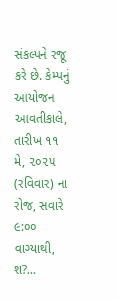સંકલ્પને રજૂ કરે છે. કેમ્પનું આયોજન આવતીકાલે, તારીખ ૧૧ મે, ૨૦૨૫ (રવિવાર) ના રોજ, સવારે ૯:૦૦ વાગ્યાથી, શ?...